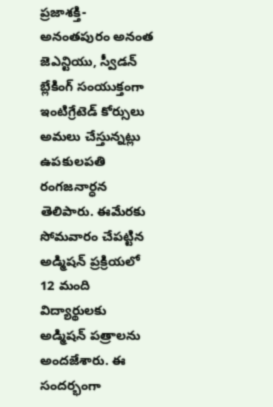ప్రజాశక్తి-అనంతపురం అనంత జెఎన్టియు, స్వీడన్ బ్లేకింగ్ సంయుక్తంగా ఇంటిగ్రేటెడ్ కోర్సులు అమలు చేస్తున్నట్లు ఉపకులపతి రంగజనార్ధన తెలిపారు. ఈమేరకు సోమవారం చేపట్టిన అడ్మిషన్ ప్రక్రియలో 12 మంది విద్యార్థులకు అడ్మిషన్ పత్రాలను అందజేశారు. ఈ సందర్భంగా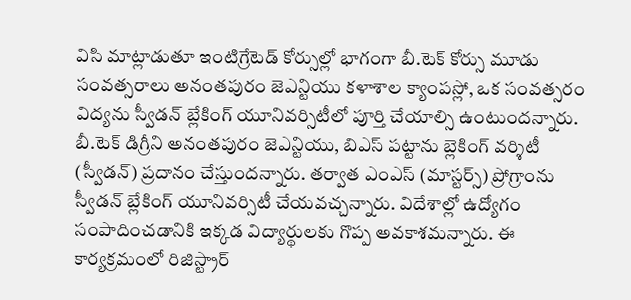విసి మాట్లాడుతూ ఇంటిగ్రేటెడ్ కోర్సుల్లో భాగంగా బీ.టెక్ కోర్సు మూడు సంవత్సరాలు అనంతపురం జెఎన్టియు కళాశాల క్యాంపస్లో, ఒక సంవత్సరం విద్యను స్వీడన్ బ్లేకింగ్ యూనివర్సిటీలో పూర్తి చేయాల్సి ఉంటుందన్నారు. బీ.టెక్ డిగ్రీని అనంతపురం జెఎన్టియు, బిఎస్ పట్టాను బ్లెకింగ్ వర్శిటీ (స్వీడన్) ప్రదానం చేస్తుందన్నారు. తర్వాత ఎంఎస్ (మాస్టర్స్) ప్రోగ్రాంను స్వీడన్ బ్లేకింగ్ యూనివర్సిటీ చేయవచ్చన్నారు. విదేశాల్లో ఉద్యోగం సంపాదించడానికి ఇక్కడ విద్యార్థులకు గొప్ప అవకాశమన్నారు. ఈ కార్యక్రమంలో రిజిస్ట్రార్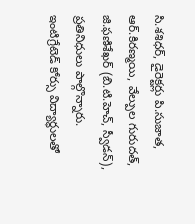సి.శశిధర్, డైరెక్టర్లు పి.సుజాత, ఆర్.కిరణ్మయి, వేల్పుల గురుదత్, జి.ఫణిశేఖర్ (బి.టి.హెచ్, స్వీడన్), ప్రతినిధులు పాల్గొన్నారు.
ఇంటిగ్రేటెడ్ కోర్సు విద్యార్థులతో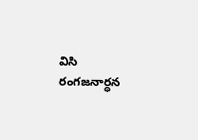విసి రంగజనార్ధన